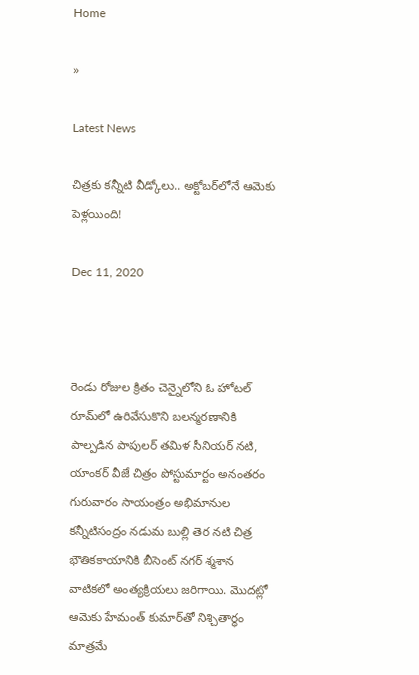Home

»

Latest News

చిత్ర‌కు క‌న్నీటి వీడ్కోలు.. అక్టోబ‌ర్‌లోనే ఆమెకు పెళ్ల‌యింది!

Dec 11, 2020



రెండు రోజుల క్రితం చెన్నైలోని ఓ హోట‌ల్ రూమ్‌లో ఉరివేసుకొని బ‌ల‌న్మ‌ర‌ణానికి పాల్ప‌డిన పాపుల‌ర్ త‌మిళ సీనియ‌ర్ న‌టి, యాంక‌ర్ వీజే చిత్రం పోస్టుమార్టం అనంతరం గురువారం సాయంత్రం అభిమానుల కన్నీటిసంద్రం నడుమ బుల్లి తెర నటి చిత్ర భౌతికకాయానికి బీసెంట్‌ నగర్‌ శ్మశాన వాటికలో అంత్యక్రియలు జరిగాయి. మొద‌ట్లో ఆమెకు హేమంత్ కుమార్‌తో నిశ్చితార్ధం మాత్ర‌మే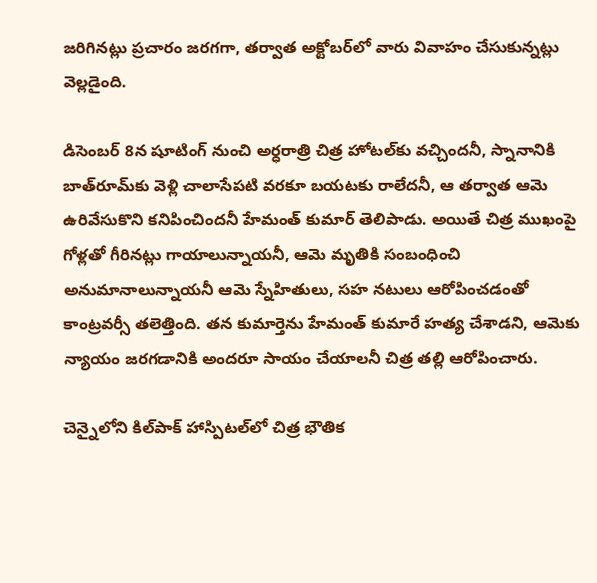జ‌రిగిన‌ట్లు ప్ర‌చారం జ‌ర‌గ‌గా, త‌ర్వాత అక్టోబ‌ర్‌లో వారు వివాహం చేసుకున్న‌ట్లు వెల్ల‌డైంది.

డిసెంబ‌ర్ 8న షూటింగ్ నుంచి అర్ధ‌రాత్రి చిత్ర హోటల్‌కు వ‌చ్చింద‌నీ, స్నానానికి బాత్‌రూమ్‌కు వెళ్లి చాలాసేప‌టి వ‌ర‌కూ బ‌య‌ట‌కు రాలేద‌నీ, ఆ త‌ర్వాత ఆమె ఉరివేసుకొని క‌నిపించింద‌నీ హేమంత్ కుమార్ తెలిపాడు. అయితే చిత్ర ముఖంపై గోళ్ల‌తో గీరిన‌ట్లు గాయాలున్నాయ‌నీ, ఆమె మృతికి సంబంధించి అనుమానాలున్నాయ‌నీ ఆమె స్నేహితులు, స‌హ న‌టులు ఆరోపించ‌డంతో కాంట్ర‌వ‌ర్సీ తలెత్తింది. త‌న కుమార్తెను హేమంత్ కుమారే హ‌త్య చేశాడ‌ని, ఆమెకు న్యాయం జ‌ర‌గ‌డానికి అంద‌రూ సాయం చేయాల‌నీ చిత్ర త‌ల్లి ఆరోపించారు.

చెన్నైలోని కిల్‌పాక్ హాస్పిట‌ల్‌లో చిత్ర భౌతిక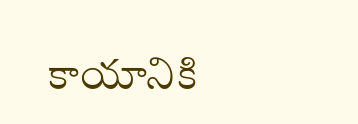కాయానికి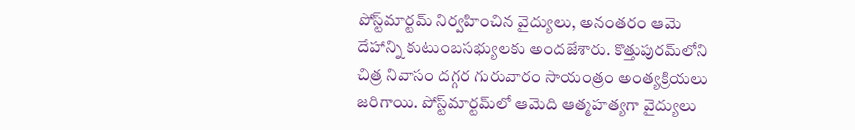పోస్ట్‌మార్ట‌మ్ నిర్వ‌హించిన వైద్యులు, అనంత‌రం ఆమె దేహాన్ని కుటుంబ‌స‌భ్యుల‌కు అంద‌జేశారు. కొత్తుపుర‌మ్‌లోని చిత్ర నివాసం ద‌గ్గ‌ర గురువారం సాయంత్రం అంత్య‌క్రియ‌లు జ‌రిగాయి. పోస్ట్‌మార్ట‌మ్‌లో ఆమెది ఆత్మ‌హ‌త్య‌గా వైద్యులు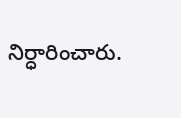నిర్ధారించారు.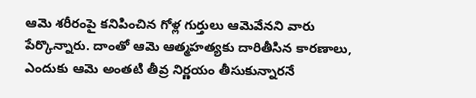ఆమె శ‌రీరంపై క‌నిపించిన గోళ్ల గుర్తులు ఆమెవేన‌ని వారు పేర్కొన్నారు. దాంతో ఆమె ఆత్మ‌హ‌త్య‌కు దారితీసిన కార‌ణాలు, ఎందుకు ఆమె అంత‌టి తీవ్ర నిర్ణ‌యం తీసుకున్నార‌నే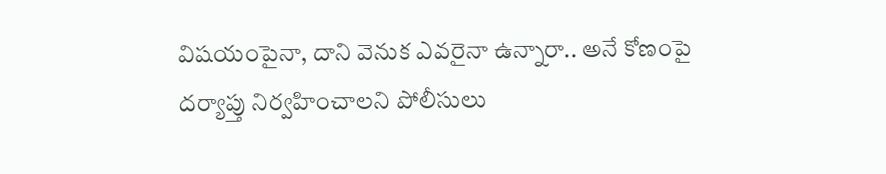విష‌యంపైనా, దాని వెనుక ఎవ‌రైనా ఉన్నారా.. అనే కోణంపై ద‌ర్యాప్తు నిర్వ‌హించాల‌ని పోలీసులు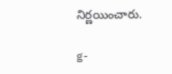నిర్ణ‌యించారు.

g-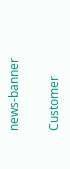news-banner

Customer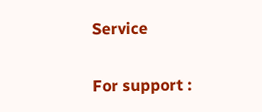Service

For support :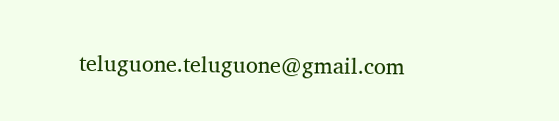teluguone.teluguone@gmail.com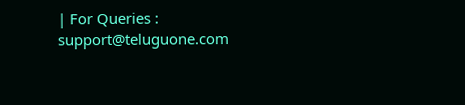| For Queries : support@teluguone.com